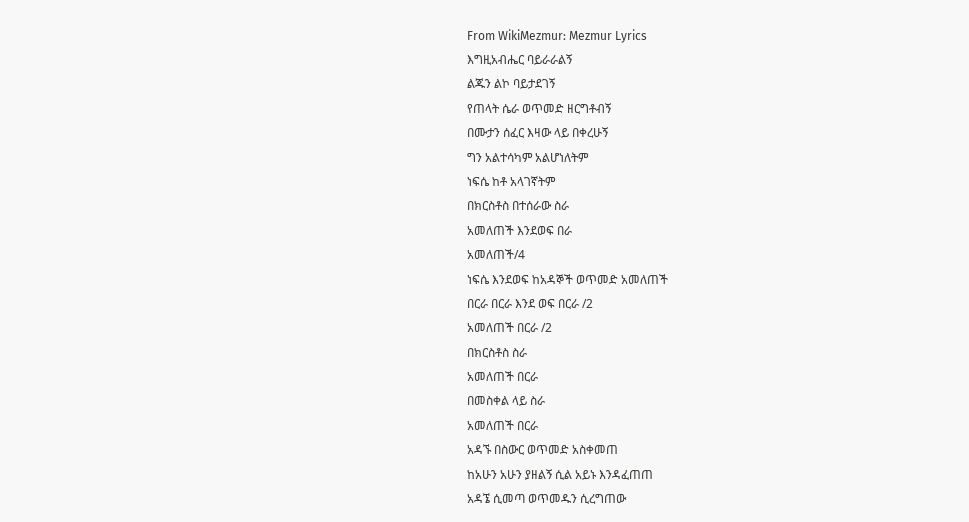From WikiMezmur: Mezmur Lyrics
እግዚአብሔር ባይራራልኝ
ልጁን ልኮ ባይታደገኝ
የጠላት ሴራ ወጥመድ ዘርግቶብኝ
በሙታን ሰፈር እዛው ላይ በቀረሁኝ
ግን አልተሳካም አልሆነለትም
ነፍሴ ከቶ አላገኛትም
በክርስቶስ በተሰራው ስራ
አመለጠች እንደወፍ በራ
አመለጠች/4
ነፍሴ እንደወፍ ከአዳኞች ወጥመድ አመለጠች
በርራ በርራ እንደ ወፍ በርራ /2
አመለጠች በርራ /2
በክርስቶስ ስራ
አመለጠች በርራ
በመስቀል ላይ ስራ
አመለጠች በርራ
አዳኙ በስውር ወጥመድ አስቀመጠ
ከአሁን አሁን ያዘልኝ ሲል አይኑ እንዳፈጠጠ
አዳኜ ሲመጣ ወጥመዱን ሲረግጠው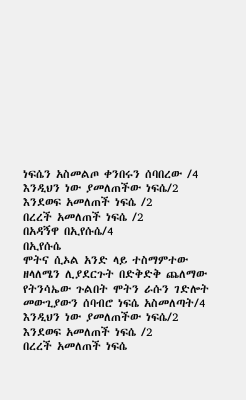ነፍሴን አስመልጦ ቀንበሩን ሰባበረው /4
እንዲህን ነው ያመለጠችው ነፍሴ/2
እንደወፍ አመለጠች ነፍሴ /2
በረረች አመለጠች ነፍሴ /2
በአዳኝዋ በኢየሱሴ/4
በኢየሱሴ
ሞትና ሲኦል አንድ ላይ ተስማምተው
ዘላለሜን ሊያደርጉት በድቅድቅ ጨለማው
የትንሳኤው ጉልበት ሞትን ራሱን ገድሎት
መውጊያውን ሰባብሮ ነፍሴ አስመለጣት/4
እንዲህን ነው ያመለጠችው ነፍሴ/2
እንደወፍ አመለጠች ነፍሴ /2
በረረች አመለጠች ነፍሴ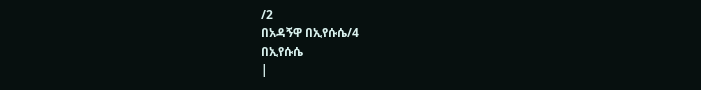/2
በአዳኝዋ በኢየሱሴ/4
በኢየሱሴ
|